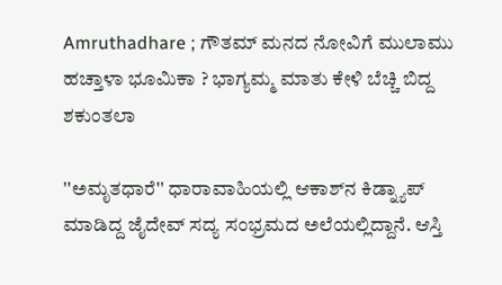Amruthadhare ; ಗೌತಮ್ ಮನದ ನೋವಿಗೆ ಮುಲಾಮು ಹಚ್ತಾಳಾ ಭೂಮಿಕಾ ? ಭಾಗ್ಯಮ್ಮ ಮಾತು ಕೇಳಿ ಬೆಚ್ಚಿ ಬಿದ್ದ ಶಕುಂತಲಾ

''ಅಮೃತಧಾರೆ'' ಧಾರಾವಾಹಿಯಲ್ಲಿ ಆಕಾಶ್‌ನ ಕಿಡ್ನ್ಯಾಪ್ ಮಾಡಿದ್ದ ಜೈದೇವ್ ಸದ್ಯ ಸಂಭ್ರಮದ ಅಲೆಯಲ್ಲಿದ್ದಾನೆ. ಆಸ್ತಿ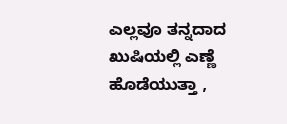ಎಲ್ಲವೂ ತನ್ನದಾದ ಖುಷಿಯಲ್ಲಿ ಎಣ್ಣೆ ಹೊಡೆಯುತ್ತಾ ,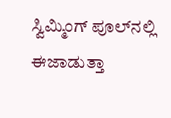ಸ್ವಿಮ್ಮಿಂಗ್ ಪೂಲ್‌ನಲ್ಲಿ ಈಜಾಡುತ್ತಾ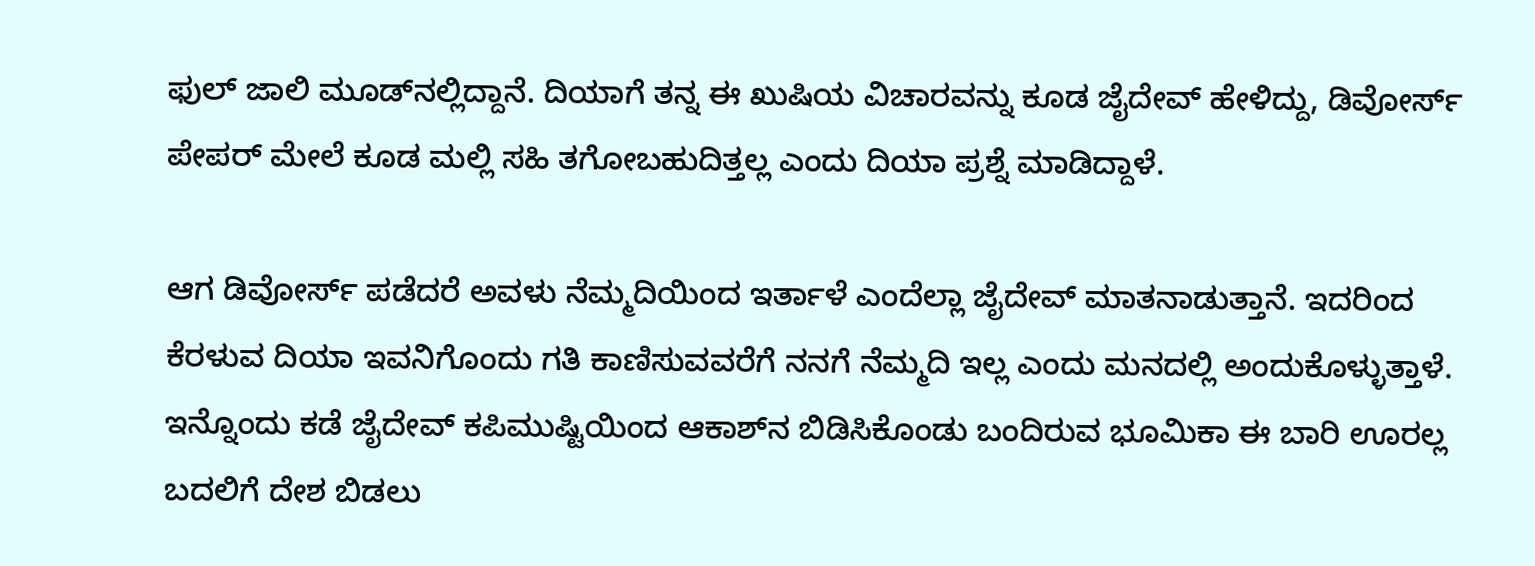ಫುಲ್ ಜಾಲಿ ಮೂಡ್‌ನಲ್ಲಿದ್ದಾನೆ. ದಿಯಾಗೆ ತನ್ನ ಈ ಖುಷಿಯ ವಿಚಾರವನ್ನು ಕೂಡ ಜೈದೇವ್ ಹೇಳಿದ್ದು, ಡಿವೋರ್ಸ್‌ ಪೇಪರ್‌ ಮೇಲೆ ಕೂಡ ಮಲ್ಲಿ ಸಹಿ ತಗೋಬಹುದಿತ್ತಲ್ಲ ಎಂದು ದಿಯಾ ಪ್ರಶ್ನೆ ಮಾಡಿದ್ದಾಳೆ.

ಆಗ ಡಿವೋರ್ಸ್ ಪಡೆದರೆ ಅವಳು ನೆಮ್ಮದಿಯಿಂದ ಇರ್ತಾಳೆ ಎಂದೆಲ್ಲಾ ಜೈದೇವ್ ಮಾತನಾಡುತ್ತಾನೆ. ಇದರಿಂದ ಕೆರಳುವ ದಿಯಾ ಇವನಿಗೊಂದು ಗತಿ ಕಾಣಿಸುವವರೆಗೆ ನನಗೆ ನೆಮ್ಮದಿ ಇಲ್ಲ ಎಂದು ಮನದಲ್ಲಿ ಅಂದುಕೊಳ್ಳುತ್ತಾಳೆ. ಇನ್ನೊಂದು ಕಡೆ ಜೈದೇವ್ ಕಪಿಮುಷ್ಟಿಯಿಂದ ಆಕಾಶ್‌ನ ಬಿಡಿಸಿಕೊಂಡು ಬಂದಿರುವ ಭೂಮಿಕಾ ಈ ಬಾರಿ ಊರಲ್ಲ ಬದಲಿಗೆ ದೇಶ ಬಿಡಲು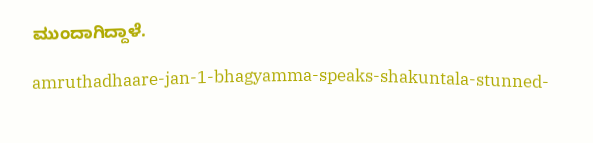ಮುಂದಾಗಿದ್ದಾಳೆ.

amruthadhaare-jan-1-bhagyamma-speaks-shakuntala-stunned-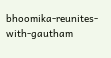bhoomika-reunites-with-gautham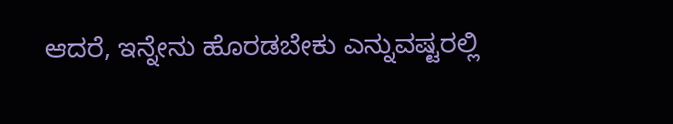ಆದರೆ, ಇನ್ನೇನು ಹೊರಡಬೇಕು ಎನ್ನುವಷ್ಟರಲ್ಲಿ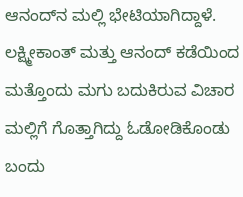ಆನಂದ್‌ನ ಮಲ್ಲಿ ಭೇಟಿಯಾಗಿದ್ದಾಳೆ. ಲಕ್ಷ್ಮೀಕಾಂತ್ ಮತ್ತು ಆನಂದ್ ಕಡೆಯಿಂದ ಮತ್ತೊಂದು ಮಗು ಬದುಕಿರುವ ವಿಚಾರ ಮಲ್ಲಿಗೆ ಗೊತ್ತಾಗಿದ್ದು ಓಡೋಡಿಕೊಂಡು ಬಂದು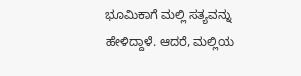ಭೂಮಿಕಾಗೆ ಮಲ್ಲಿ ಸತ್ಯವನ್ನು ಹೇಳಿದ್ದಾಳೆ. ಆದರೆ, ಮಲ್ಲಿಯ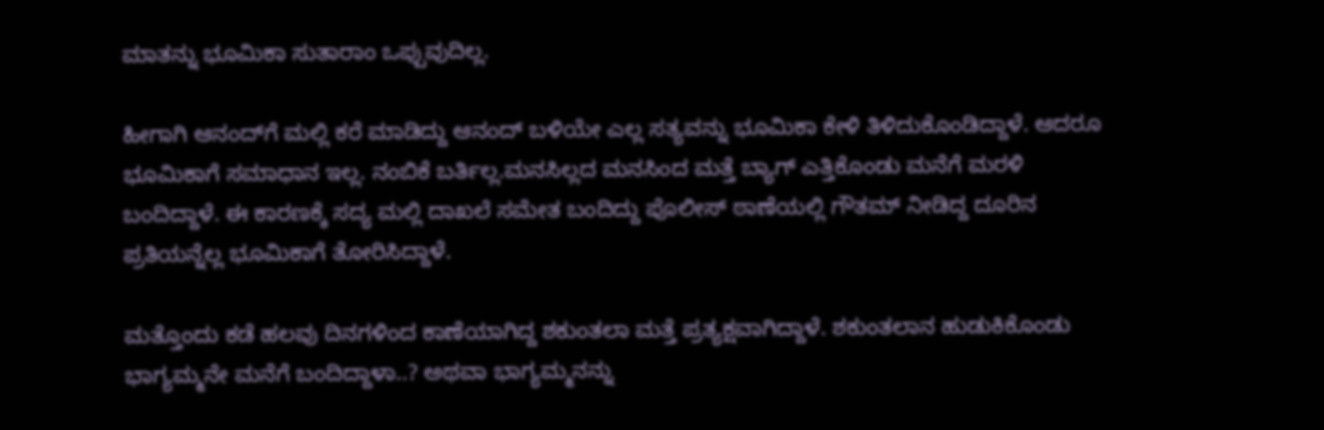ಮಾತನ್ನು ಭೂಮಿಕಾ ಸುತಾರಾಂ ಒಪ್ಪುವುದಿಲ್ಲ.

ಹೀಗಾಗಿ ಆನಂದ್‌ಗೆ ಮಲ್ಲಿ ಕರೆ ಮಾಡಿದ್ದು ಆನಂದ್ ಬಳಿಯೇ ಎಲ್ಲ ಸತ್ಯವನ್ನು ಭೂಮಿಕಾ ಕೇಳಿ ತಿಳಿದುಕೊಂಡಿದ್ದಾಳೆ. ಆದರೂ ಭೂಮಿಕಾಗೆ ಸಮಾಧಾನ ಇಲ್ಲ. ನಂಬಿಕೆ ಬರ್ತಿಲ್ಲ.ಮನಸಿಲ್ಲದ ಮನಸಿಂದ ಮತ್ತೆ ಬ್ಯಾಗ್ ಎತ್ತಿಕೊಂಡು ಮನೆಗೆ ಮರಳಿ ಬಂದಿದ್ದಾಳೆ. ಈ ಕಾರಣಕ್ಕೆ ಸದ್ಯ ಮಲ್ಲಿ ದಾಖಲೆ ಸಮೇತ ಬಂದಿದ್ದು ಪೊಲೀಸ್ ಠಾಣೆಯಲ್ಲಿ ಗೌತಮ್ ನೀಡಿದ್ದ ದೂರಿನ ಪ್ರತಿಯನ್ನೆಲ್ಲ ಭೂಮಿಕಾಗೆ ತೋರಿಸಿದ್ದಾಳೆ.

ಮತ್ತೊಂದು ಕಡೆ ಹಲವು ದಿನಗಳಿಂದ ಕಾಣೆಯಾಗಿದ್ದ ಶಕುಂತಲಾ ಮತ್ತೆ ಪ್ರತ್ಯಕ್ಷವಾಗಿದ್ದಾಳೆ. ಶಕುಂತಲಾನ ಹುಡುಕಿಕೊಂಡು ಭಾಗ್ಯಮ್ಮನೇ ಮನೆಗೆ ಬಂದಿದ್ದಾಳಾ..? ಅಥವಾ ಭಾಗ್ಯಮ್ಮನನ್ನು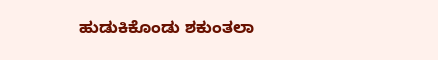ಹುಡುಕಿಕೊಂಡು ಶಕುಂತಲಾ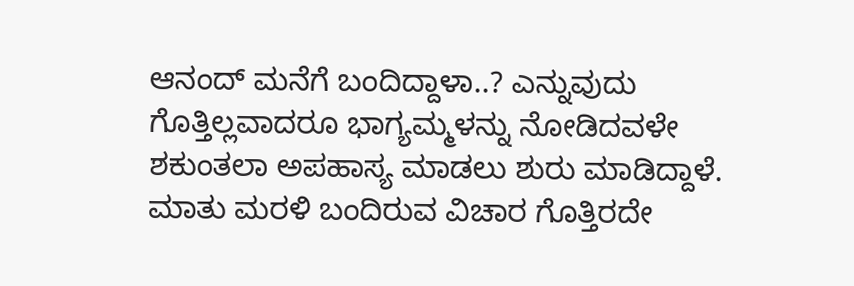ಆನಂದ್ ಮನೆಗೆ ಬಂದಿದ್ದಾಳಾ..? ಎನ್ನುವುದು ಗೊತ್ತಿಲ್ಲವಾದರೂ ಭಾಗ್ಯಮ್ಮಳನ್ನು ನೋಡಿದವಳೇ ಶಕುಂತಲಾ ಅಪಹಾಸ್ಯ ಮಾಡಲು ಶುರು ಮಾಡಿದ್ದಾಳೆ. ಮಾತು ಮರಳಿ ಬಂದಿರುವ ವಿಚಾರ ಗೊತ್ತಿರದೇ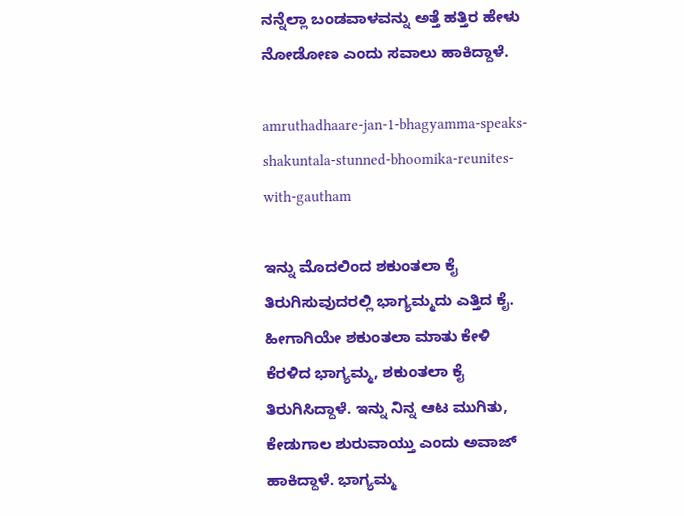ನನ್ನೆಲ್ಲಾ ಬಂಡವಾಳವನ್ನು ಅತ್ತೆ ಹತ್ತಿರ ಹೇಳು ನೋಡೋಣ ಎಂದು ಸವಾಲು ಹಾಕಿದ್ದಾಳೆ.

amruthadhaare-jan-1-bhagyamma-speaks-shakuntala-stunned-bhoomika-reunites-with-gautham

ಇನ್ನು ಮೊದಲಿಂದ ಶಕುಂತಲಾ ಕೈ ತಿರುಗಿಸುವುದರಲ್ಲಿ ಭಾಗ್ಯಮ್ಮದು ಎತ್ತಿದ ಕೈ. ಹೀಗಾಗಿಯೇ ಶಕುಂತಲಾ ಮಾತು ಕೇಳಿ ಕೆರಳಿದ ಭಾಗ್ಯಮ್ಮ, ಶಕುಂತಲಾ ಕೈ ತಿರುಗಿಸಿದ್ದಾಳೆ. ಇನ್ನು ನಿನ್ನ ಆಟ ಮುಗಿತು, ಕೇಡುಗಾಲ ಶುರುವಾಯ್ತು ಎಂದು ಅವಾಜ್ ಹಾಕಿದ್ದಾಳೆ. ಭಾಗ್ಯಮ್ಮ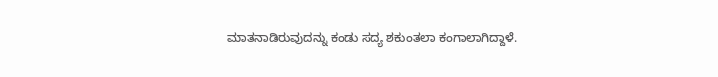ಮಾತನಾಡಿರುವುದನ್ನು ಕಂಡು ಸದ್ಯ ಶಕುಂತಲಾ ಕಂಗಾಲಾಗಿದ್ದಾಳೆ.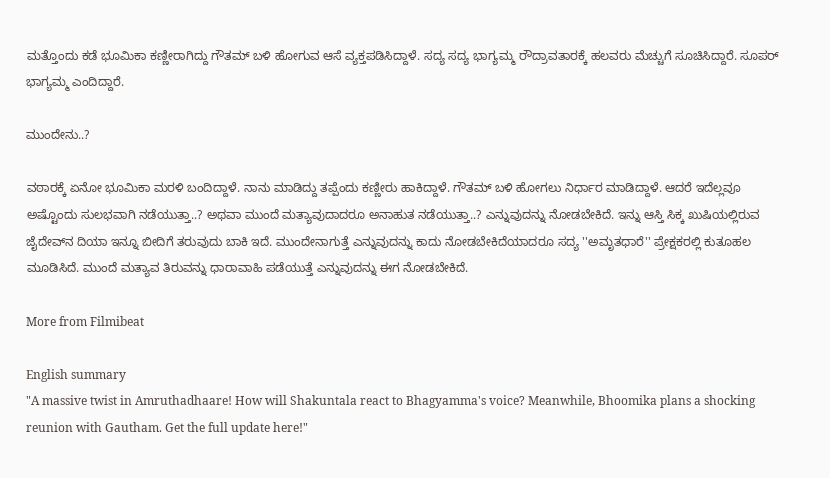ಮತ್ತೊಂದು ಕಡೆ ಭೂಮಿಕಾ ಕಣ್ಣೀರಾಗಿದ್ದು ಗೌತಮ್‌ ಬಳಿ ಹೋಗುವ ಆಸೆ ವ್ಯಕ್ತಪಡಿಸಿದ್ದಾಳೆ. ಸದ್ಯ ಸದ್ಯ ಭಾಗ್ಯಮ್ಮ ರೌದ್ರಾವತಾರಕ್ಕೆ ಹಲವರು ಮೆಚ್ಚುಗೆ ಸೂಚಿಸಿದ್ದಾರೆ. ಸೂಪರ್ ಭಾಗ್ಯಮ್ಮ ಎಂದಿದ್ದಾರೆ.

ಮುಂದೇನು..?

ವಠಾರಕ್ಕೆ ಏನೋ ಭೂಮಿಕಾ ಮರಳಿ ಬಂದಿದ್ದಾಳೆ. ನಾನು ಮಾಡಿದ್ದು ತಪ್ಪೆಂದು ಕಣ್ಣೀರು ಹಾಕಿದ್ದಾಳೆ. ಗೌತಮ್ ಬಳಿ ಹೋಗಲು ನಿರ್ಧಾರ ಮಾಡಿದ್ದಾಳೆ. ಆದರೆ ಇದೆಲ್ಲವೂ ಅಷ್ಟೊಂದು ಸುಲಭವಾಗಿ ನಡೆಯುತ್ತಾ..? ಅಥವಾ ಮುಂದೆ ಮತ್ಯಾವುದಾದರೂ ಅನಾಹುತ ನಡೆಯುತ್ತಾ..? ಎನ್ನುವುದನ್ನು ನೋಡಬೇಕಿದೆ. ಇನ್ನು ಆಸ್ತಿ ಸಿಕ್ಕ ಖುಷಿಯಲ್ಲಿರುವ ಜೈದೇವ್‌ನ ದಿಯಾ ಇನ್ನೂ ಬೀದಿಗೆ ತರುವುದು ಬಾಕಿ ಇದೆ. ಮುಂದೇನಾಗುತ್ತೆ ಎನ್ನುವುದನ್ನು ಕಾದು ನೋಡಬೇಕಿದೆಯಾದರೂ ಸದ್ಯ ''ಅಮೃತಧಾರೆ'' ಪ್ರೇಕ್ಷಕರಲ್ಲಿ ಕುತೂಹಲ ಮೂಡಿಸಿದೆ. ಮುಂದೆ ಮತ್ಯಾವ ತಿರುವನ್ನು ಧಾರಾವಾಹಿ ಪಡೆಯುತ್ತೆ ಎನ್ನುವುದನ್ನು ಈಗ ನೋಡಬೇಕಿದೆ.

More from Filmibeat

English summary
"A massive twist in Amruthadhaare! How will Shakuntala react to Bhagyamma's voice? Meanwhile, Bhoomika plans a shocking reunion with Gautham. Get the full update here!"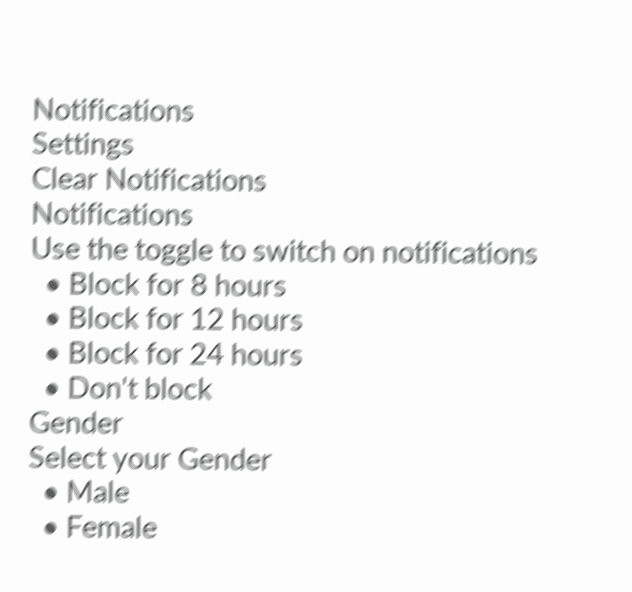Notifications
Settings
Clear Notifications
Notifications
Use the toggle to switch on notifications
  • Block for 8 hours
  • Block for 12 hours
  • Block for 24 hours
  • Don't block
Gender
Select your Gender
  • Male
  • Female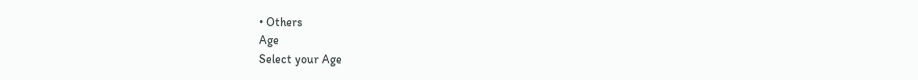• Others
Age
Select your Age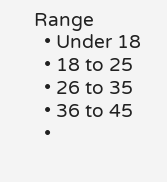Range
  • Under 18
  • 18 to 25
  • 26 to 35
  • 36 to 45
  •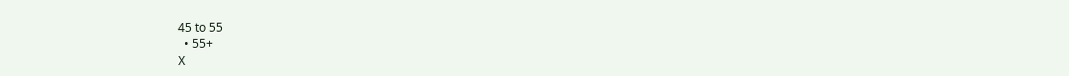45 to 55
  • 55+
X